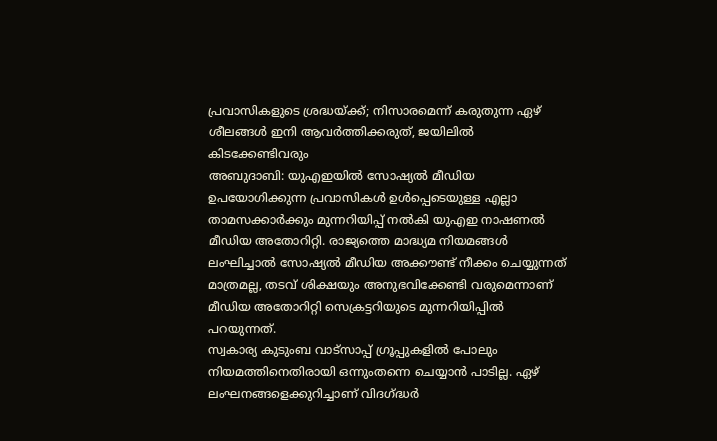പ്രവാസികളുടെ ശ്രദ്ധയ്ക്ക്; നിസാരമെന്ന് കരുതുന്ന ഏഴ് ശീലങ്ങൾ ഇനി ആവർത്തിക്കരുത്, ജയിലിൽ കിടക്കേണ്ടിവരും
അബുദാബി: യുഎഇയിൽ സോഷ്യൽ മീഡിയ ഉപയോഗിക്കുന്ന പ്രവാസികൾ ഉൾപ്പെടെയുള്ള എല്ലാ താമസക്കാർക്കും മുന്നറിയിപ്പ് നൽകി യുഎഇ നാഷണൽ മീഡിയ അതോറിറ്റി. രാജ്യത്തെ മാദ്ധ്യമ നിയമങ്ങൾ ലംഘിച്ചാൽ സോഷ്യൽ മീഡിയ അക്കൗണ്ട് നീക്കം ചെയ്യുന്നത് മാത്രമല്ല, തടവ് ശിക്ഷയും അനുഭവിക്കേണ്ടി വരുമെന്നാണ് മീഡിയ അതോറിറ്റി സെക്രട്ടറിയുടെ മുന്നറിയിപ്പിൽ പറയുന്നത്.
സ്വകാര്യ കുടുംബ വാട്സാപ്പ് ഗ്രൂപ്പുകളിൽ പോലും നിയമത്തിനെതിരായി ഒന്നുംതന്നെ ചെയ്യാൻ പാടില്ല. ഏഴ് ലംഘനങ്ങളെക്കുറിച്ചാണ് വിദഗ്ദ്ധർ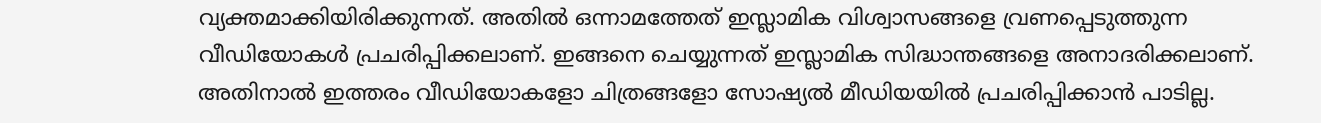വ്യക്തമാക്കിയിരിക്കുന്നത്. അതിൽ ഒന്നാമത്തേത് ഇസ്ലാമിക വിശ്വാസങ്ങളെ വ്രണപ്പെടുത്തുന്ന വീഡിയോകൾ പ്രചരിപ്പിക്കലാണ്. ഇങ്ങനെ ചെയ്യുന്നത് ഇസ്ലാമിക സിദ്ധാന്തങ്ങളെ അനാദരിക്കലാണ്. അതിനാൽ ഇത്തരം വീഡിയോകളോ ചിത്രങ്ങളോ സോഷ്യൽ മീഡിയയിൽ പ്രചരിപ്പിക്കാൻ പാടില്ല.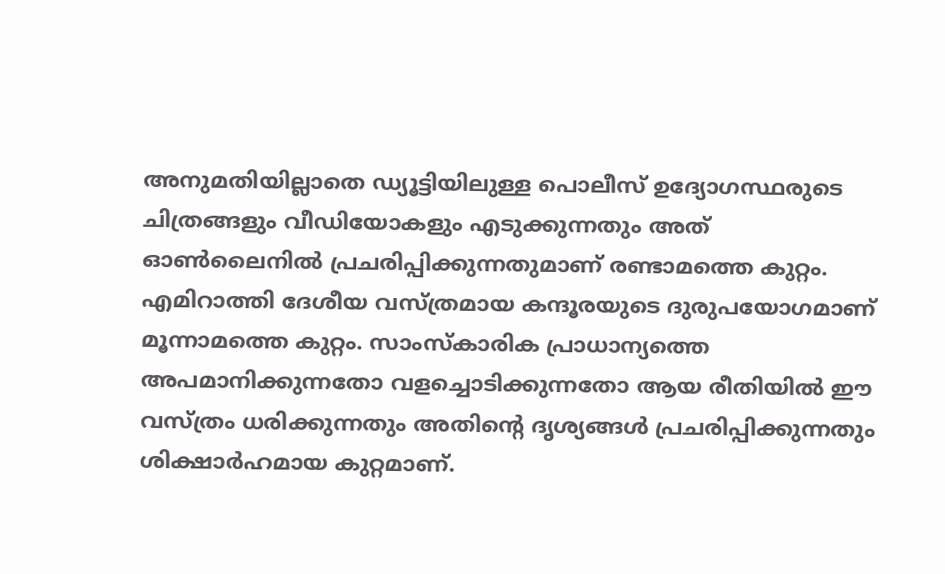അനുമതിയില്ലാതെ ഡ്യൂട്ടിയിലുള്ള പൊലീസ് ഉദ്യോഗസ്ഥരുടെ ചിത്രങ്ങളും വീഡിയോകളും എടുക്കുന്നതും അത് ഓൺലൈനിൽ പ്രചരിപ്പിക്കുന്നതുമാണ് രണ്ടാമത്തെ കുറ്റം. എമിറാത്തി ദേശീയ വസ്ത്രമായ കന്ദൂരയുടെ ദുരുപയോഗമാണ് മൂന്നാമത്തെ കുറ്റം. സാംസ്കാരിക പ്രാധാന്യത്തെ അപമാനിക്കുന്നതോ വളച്ചൊടിക്കുന്നതോ ആയ രീതിയിൽ ഈ വസ്ത്രം ധരിക്കുന്നതും അതിന്റെ ദൃശ്യങ്ങൾ പ്രചരിപ്പിക്കുന്നതും ശിക്ഷാർഹമായ കുറ്റമാണ്.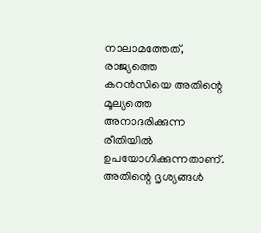നാലാമത്തേത്, രാജ്യത്തെ കറൻസിയെ അതിന്റെ മൂല്യത്തെ അനാദരിക്കുന്ന രീതിയിൽ ഉപയോഗിക്കുന്നതാണ്. അതിന്റെ ദൃശ്യങ്ങൾ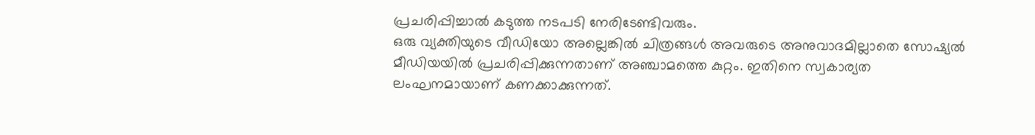പ്രചരിപ്പിച്ചാൽ കടുത്ത നടപടി നേരിടേണ്ടിവരും.
ഒരു വ്യക്തിയുടെ വീഡിയോ അല്ലെങ്കിൽ ചിത്രങ്ങൾ അവരുടെ അനുവാദമില്ലാതെ സോഷ്യൽ മീഡിയയിൽ പ്രചരിപ്പിക്കുന്നതാണ് അഞ്ചാമത്തെ കുറ്റം. ഇതിനെ സ്വകാര്യത ലംഘനമായാണ് കണക്കാക്കുന്നത്.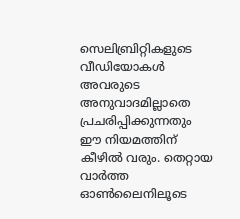സെലിബ്രിറ്റികളുടെ വീഡിയോകൾ അവരുടെ അനുവാദമില്ലാതെ പ്രചരിപ്പിക്കുന്നതും ഈ നിയമത്തിന് കീഴിൽ വരും. തെറ്റായ വാർത്ത ഓൺലൈനിലൂടെ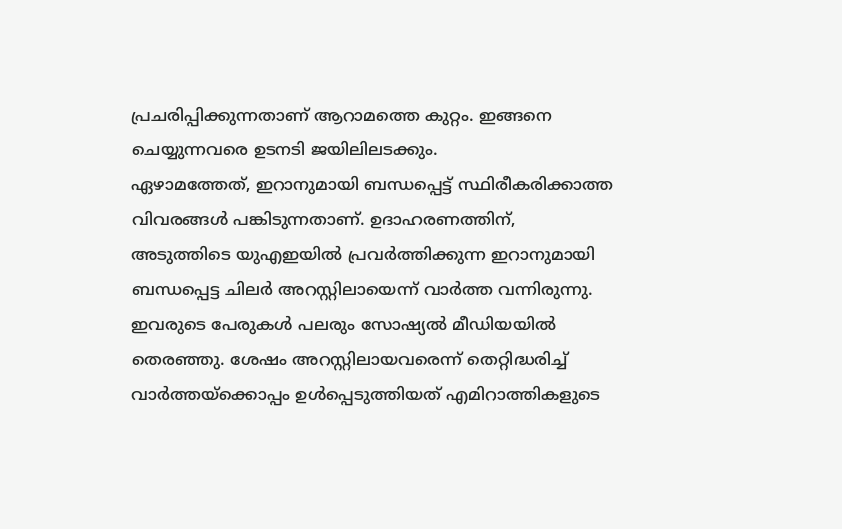പ്രചരിപ്പിക്കുന്നതാണ് ആറാമത്തെ കുറ്റം. ഇങ്ങനെ ചെയ്യുന്നവരെ ഉടനടി ജയിലിലടക്കും.
ഏഴാമത്തേത്, ഇറാനുമായി ബന്ധപ്പെട്ട് സ്ഥിരീകരിക്കാത്ത വിവരങ്ങൾ പങ്കിടുന്നതാണ്. ഉദാഹരണത്തിന്, അടുത്തിടെ യുഎഇയിൽ പ്രവർത്തിക്കുന്ന ഇറാനുമായി ബന്ധപ്പെട്ട ചിലർ അറസ്റ്റിലായെന്ന് വാർത്ത വന്നിരുന്നു. ഇവരുടെ പേരുകൾ പലരും സോഷ്യൽ മീഡിയയിൽ തെരഞ്ഞു. ശേഷം അറസ്റ്റിലായവരെന്ന് തെറ്റിദ്ധരിച്ച് വാർത്തയ്ക്കൊപ്പം ഉൾപ്പെടുത്തിയത് എമിറാത്തികളുടെ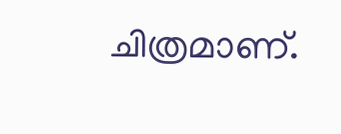ചിത്രമാണ്.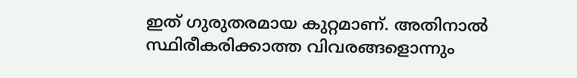ഇത് ഗുരുതരമായ കുറ്റമാണ്. അതിനാൽ സ്ഥിരീകരിക്കാത്ത വിവരങ്ങളൊന്നും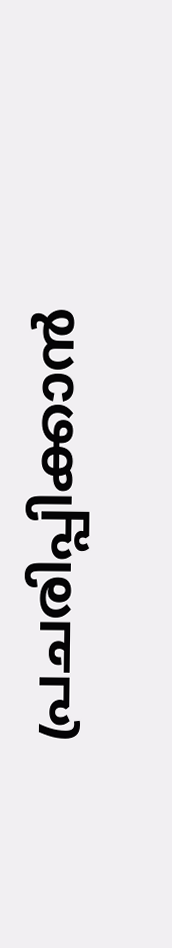പ്രചരിപ്പിക്കാൻ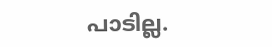പാടില്ല.